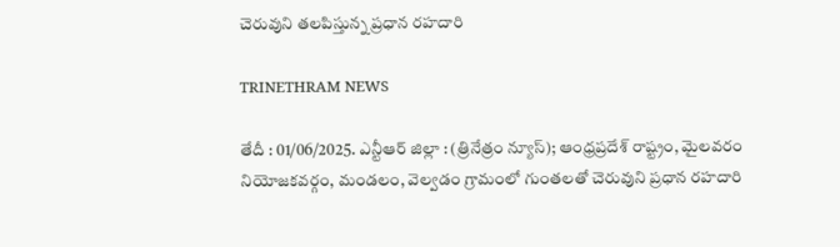చెరువుని తలపిస్తున్న ప్రధాన రహదారి

TRINETHRAM NEWS

తేదీ : 01/06/2025. ఎన్టీఆర్ జిల్లా : (త్రినేత్రం న్యూస్); ఆంధ్రప్రదేశ్ రాష్ట్రం, మైలవరం నియోజకవర్గం, మండలం, వెల్వడం గ్రామంలో గుంతలతో చెరువుని ప్రధాన రహదారి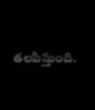తలపిస్తుంది.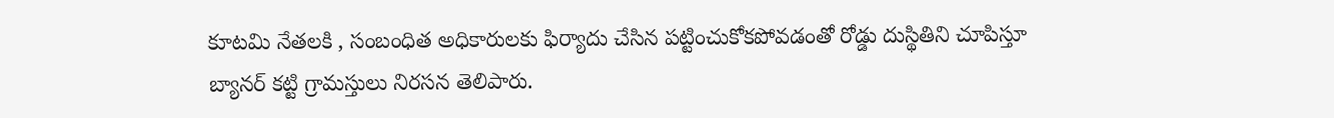కూటమి నేతలకి , సంబంధిత అధికారులకు ఫిర్యాదు చేసిన పట్టించుకోకపోవడంతో రోడ్డు దుస్థితిని చూపిస్తూ బ్యానర్ కట్టి గ్రామస్తులు నిరసన తెలిపారు.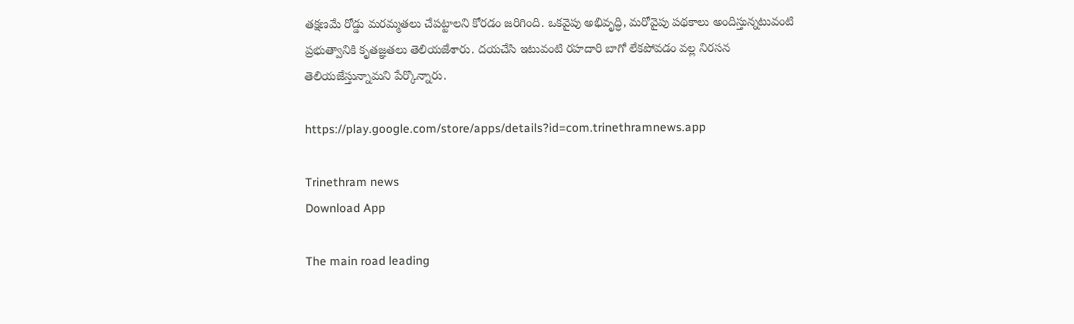తక్షణమే రోడ్డు మరమ్మతలు చేపట్టాలని కోరడం జరిగింది. ఒకవైపు అభివృద్ధి, మరోవైపు పథకాలు అందిస్తున్నటువంటి ప్రభుత్వానికి కృతజ్ఞతలు తెలియజేశారు. దయచేసి ఇటువంటి రహదారి బాగో లేకపోవడం వల్ల నిరసన తెలియజేస్తున్నామని పేర్కొన్నారు.

https://play.google.com/store/apps/details?id=com.trinethramnews.app

Trinethram news
Download App

The main road leading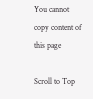You cannot copy content of this page

Scroll to Top